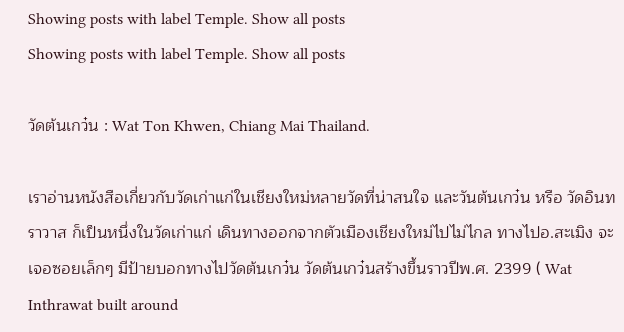Showing posts with label Temple. Show all posts
Showing posts with label Temple. Show all posts

วัดต้นเกว๋น : Wat Ton Khwen, Chiang Mai Thailand.

เราอ่านหนังสือเกี่ยวกับวัดเก่าแก่ในเชียงใหม่หลายวัดที่น่าสนใจ และวันต้นเกว๋น หรือ วัดอินทราวาส ก็เป็นหนึ่งในวัดเก่าแก่ เดินทางออกจากตัวเมืองเชียงใหม่ไปไม่ไกล ทางไปอ.สะเมิง จะเจอซอยเล็กๆ มีป้ายบอกทางไปวัดต้นเกว๋น วัดต้นเกว๋นสร้างขึ้นราวปีพ.ศ. 2399 ( Wat Inthrawat built around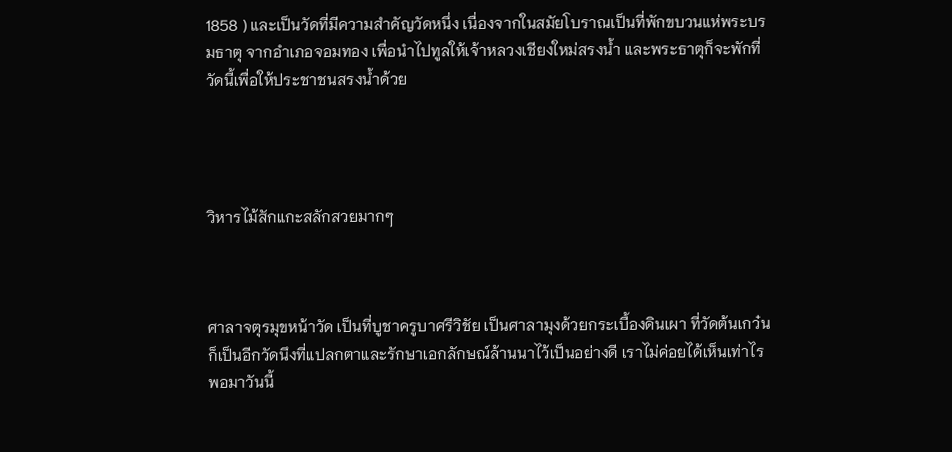1858 ) และเป็นวัดที่มีความสำคัญวัดหนึ่ง เนื่องจากในสมัยโบราณเป็นที่พักขบวนแห่พระบรมธาตุ จากอำเภอจอมทอง เพื่อนำไปทูลให้เจ้าหลวงเชียงใหม่สรงน้ำ และพระธาตุก็จะพักที่วัดนี้เพื่อให้ประชาชนสรงน้ำด้วย




วิหารไม้สักแกะสลักสวยมากๆ



ศาลาจตุรมุขหน้าวัด เป็นที่บูชาครูบาศรีวิชัย เป็นศาลามุงด้วยกระเบื้องดินเผา ที่วัดต้นเกว๋นก็เป็นอีกวัดนึงที่แปลกตาและรักษาเอกลักษณ์ล้านนาไว้เป็นอย่างดี เราไม่ค่อยได้เห็นเท่าไร พอมาวันนี้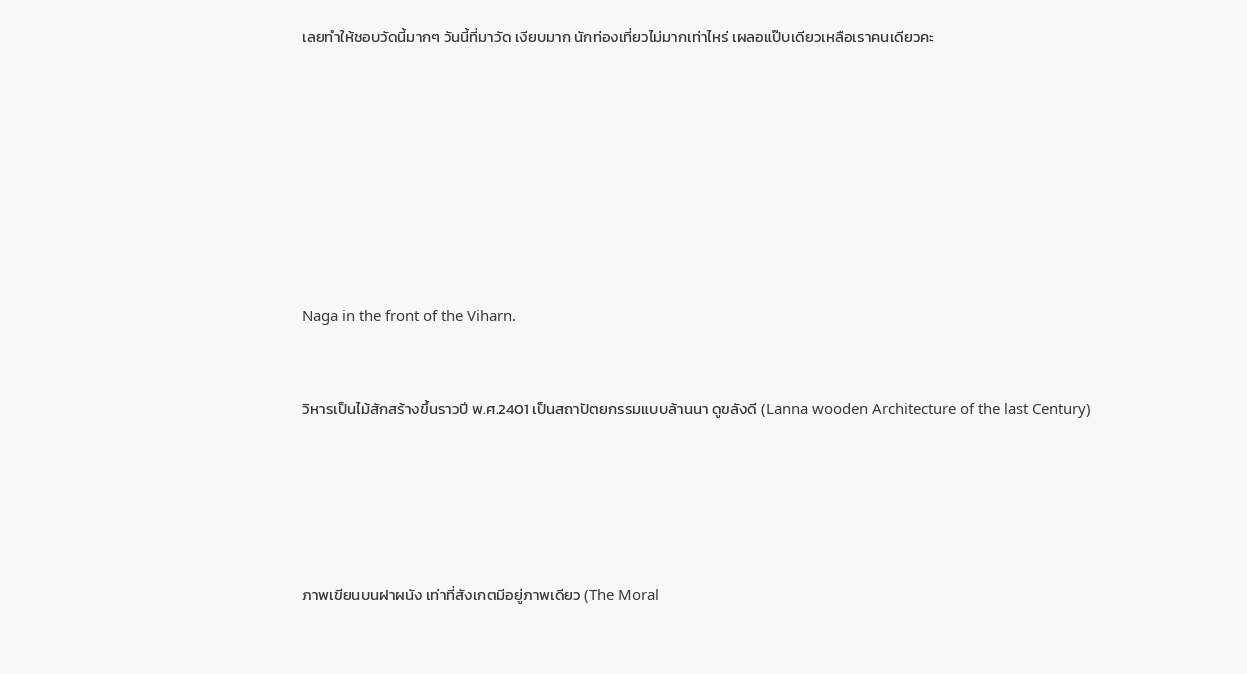เลยทำให้ชอบวัดนี้มากๆ วันนี้ที่มาวัด เงียบมาก นักท่องเที่ยวไม่มากเท่าไหร่ เผลอแป๊บเดียวเหลือเราคนเดียวคะ








Naga in the front of the Viharn.


วิหารเป็นไม้สักสร้างขึ้นราวปี พ.ศ.2401 เป็นสถาปัตยกรรมแบบล้านนา ดูขลังดี (Lanna wooden Architecture of the last Century)





ภาพเขียนบนฝาผนัง เท่าที่สังเกตมีอยู่ภาพเดียว (The Moral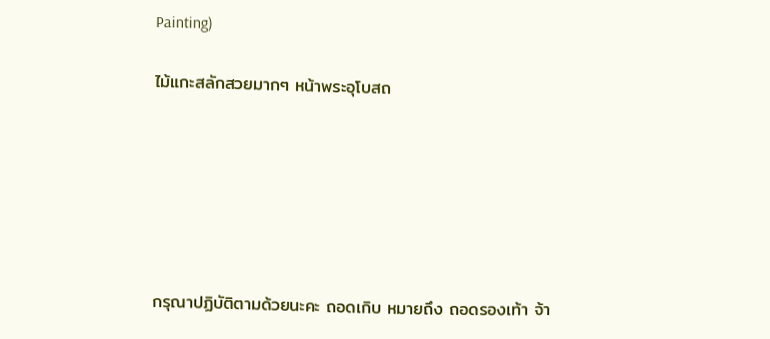Painting)


ไม้แกะสลักสวยมากๆ หน้าพระอุโบสถ










กรุณาปฏิบัติตามด้วยนะคะ ถอดเกิบ หมายถึง ถอดรองเท้า จ้า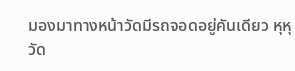มองมาทางหน้าวัดมีรถจอดอยู่คันเดียว หุหุ วัด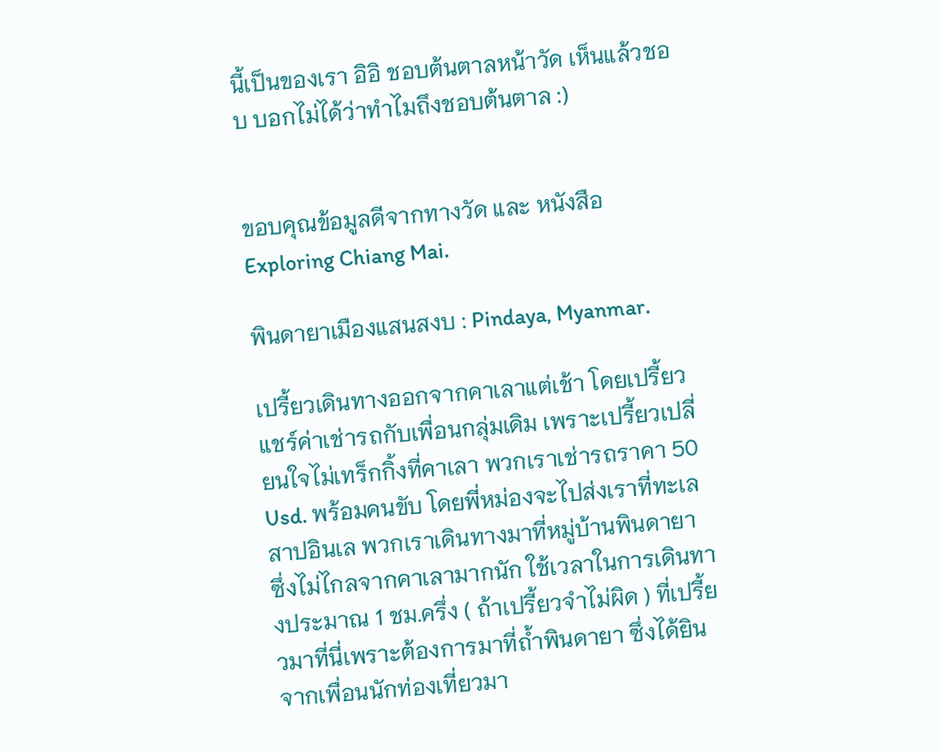นี้เป็นของเรา อิอิ ชอบต้นตาลหน้าวัด เห็นแล้วชอบ บอกไม่ได้ว่าทำไมถึงชอบต้นตาล :)


ขอบคุณข้อมูลดีจากทางวัด และ หนังสือ Exploring Chiang Mai.

พินดายาเมืองแสนสงบ : Pindaya, Myanmar.

เปรี้ยวเดินทางออกจากคาเลาแต่เช้า โดยเปรี้ยวแชร์ค่าเช่ารถกับเพื่อนกลุ่มเดิม เพราะเปรี้ยวเปลี่ยนใจไม่เทร็กกิ้งที่คาเลา พวกเราเช่ารถราคา 50 Usd. พร้อมคนขับ โดยพี่หม่องจะไปส่งเราที่ทะเลสาปอินเล พวกเราเดินทางมาที่หมู่บ้านพินดายา ซึ่งไม่ไกลจากคาเลามากนัก ใช้เวลาในการเดินทางประมาณ 1 ชม.ครึ่ง ( ถ้าเปรี้ยวจำไม่ผิด ) ที่เปรี้ยวมาที่นี่เพราะต้องการมาที่ถ้ำพินดายา ซึ่งได้ยินจากเพื่อนนักท่องเที่ยวมา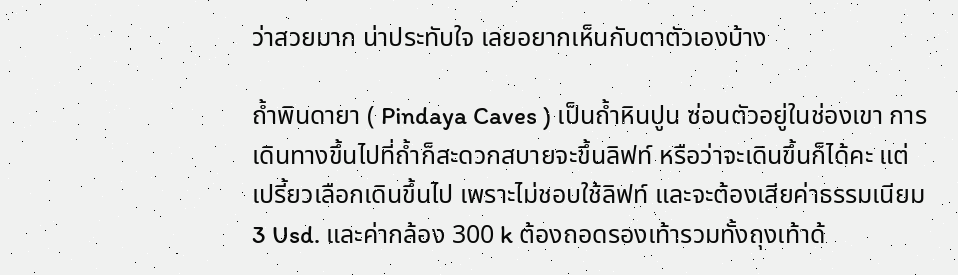ว่าสวยมาก น่าประทับใจ เลยอยากเห็นกับตาตัวเองบ้าง

ถ้ำพินดายา ( Pindaya Caves ) เป็นถ้ำหินปูน ซ่อนตัวอยู่ในช่องเขา การเดินทางขึ้นไปที่ถ้ำก็สะดวกสบายจะขึ้นลิฟท์ หรือว่าจะเดินขึ้นก็ได้คะ แต่เปรี้ยวเลือกเดินขึ้นไป เพราะไม่ชอบใช้ลิฟท์ และจะต้องเสียค่าธรรมเนียม 3 Usd. และค่ากล้อง 300 k ต้องถอดรองเท้ารวมทั้งถุงเท้าด้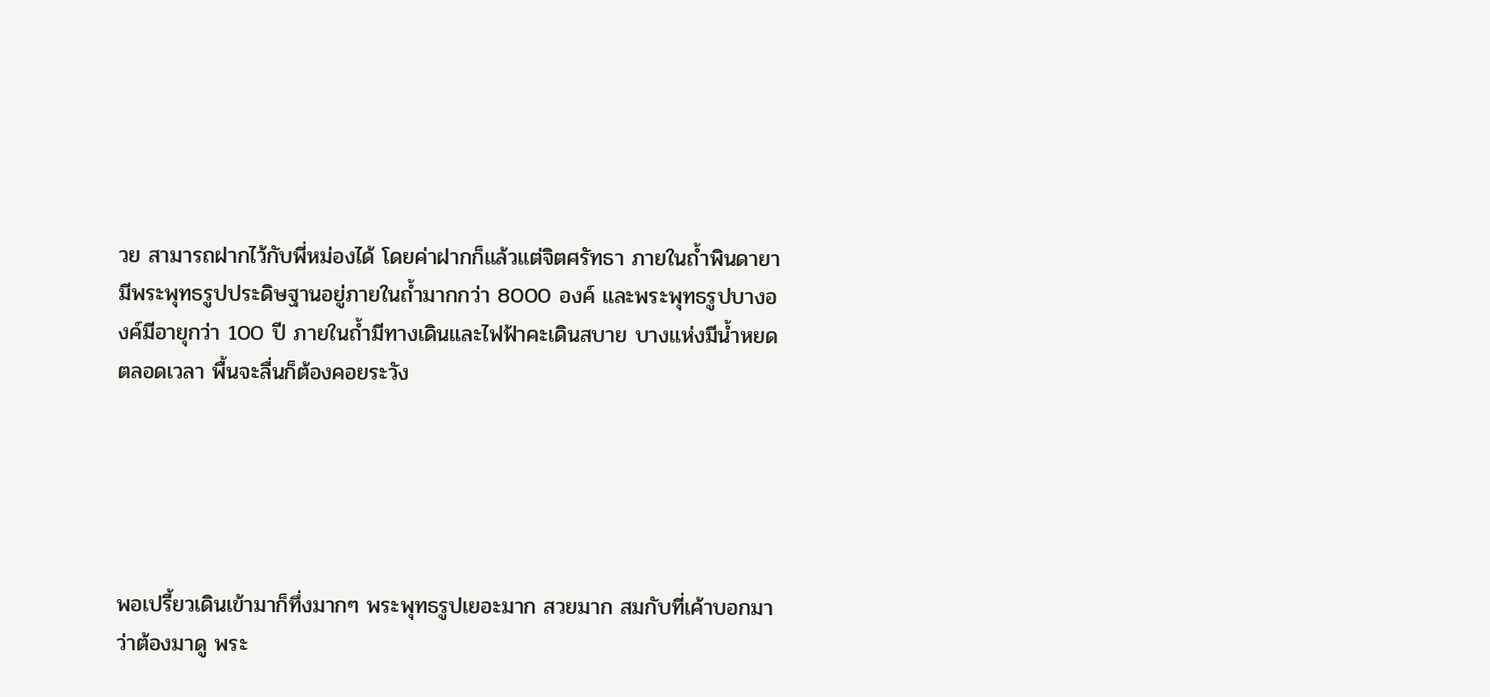วย สามารถฝากไว้กับพี่หม่องได้ โดยค่าฝากก็แล้วแต่จิตศรัทธา ภายในถ้ำพินดายามีพระพุทธรูปประดิษฐานอยู่ภายในถ้ำมากกว่า 8000 องค์ และพระพุทธรูปบางองค์มีอายุกว่า 100 ปี ภายในถ้ำมีทางเดินและไฟฟ้าคะเดินสบาย บางแห่งมีน้ำหยดตลอดเวลา พื้นจะลื่นก็ต้องคอยระวัง





พอเปรี้ยวเดินเข้ามาก็ทึ่งมากๆ พระพุทธรูปเยอะมาก สวยมาก สมกับที่เค้าบอกมาว่าต้องมาดู พระ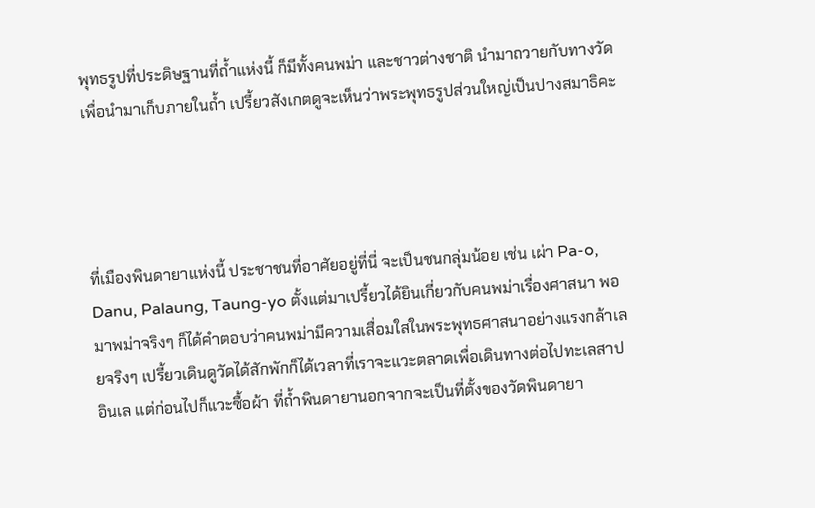พุทธรูปที่ประดิษฐานที่ถ้ำแห่งนี้ ก็มีทั้งคนพม่า และชาวต่างชาติ นำมาถวายกับทางวัด เพื่อนำมาเก็บภายในถ้ำ เปรี้ยวสังเกตดูจะเห็นว่าพระพุทธรูปส่วนใหญ่เป็นปางสมาธิคะ




ที่เมืองพินดายาแห่งนี้ ประชาชนที่อาศัยอยู่ที่นี่ จะเป็นชนกลุ่มน้อย เช่น เผ่า Pa-o, Danu, Palaung, Taung-yo ตั้งแต่มาเปรี้ยวได้ยินเกี่ยวกับคนพม่าเรื่องศาสนา พอมาพม่าจริงๆ ก็ได้คำตอบว่าคนพม่ามีความเสื่อมใสในพระพุทธศาสนาอย่างแรงกล้าเลยจริงๆ เปรี้ยวเดินดูวัดได้สักพักก็ได้เวลาที่เราจะแวะตลาดเพื่อเดินทางต่อไปทะเลสาปอินเล แต่ก่อนไปก็แวะซื้อผ้า ที่ถ้ำพินดายานอกจากจะเป็นที่ตั้งของวัดพินดายา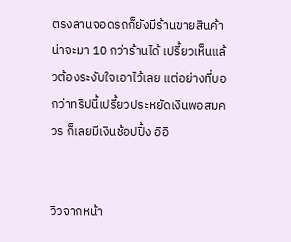ตรงลานจอดรถก็ยังมีร้านขายสินค้าน่าจะมา 10 กว่าร้านได้ เปรี้ยวเห็นแล้วต้องระงับใจเอาไว้เลย แต่อย่างที่บอกว่าทริปนี้เปรี้ยวประหยัดเงินพอสมควร ก็เลยมีเงินช้อปปิ้ง อิอิ


วิวจากหน้า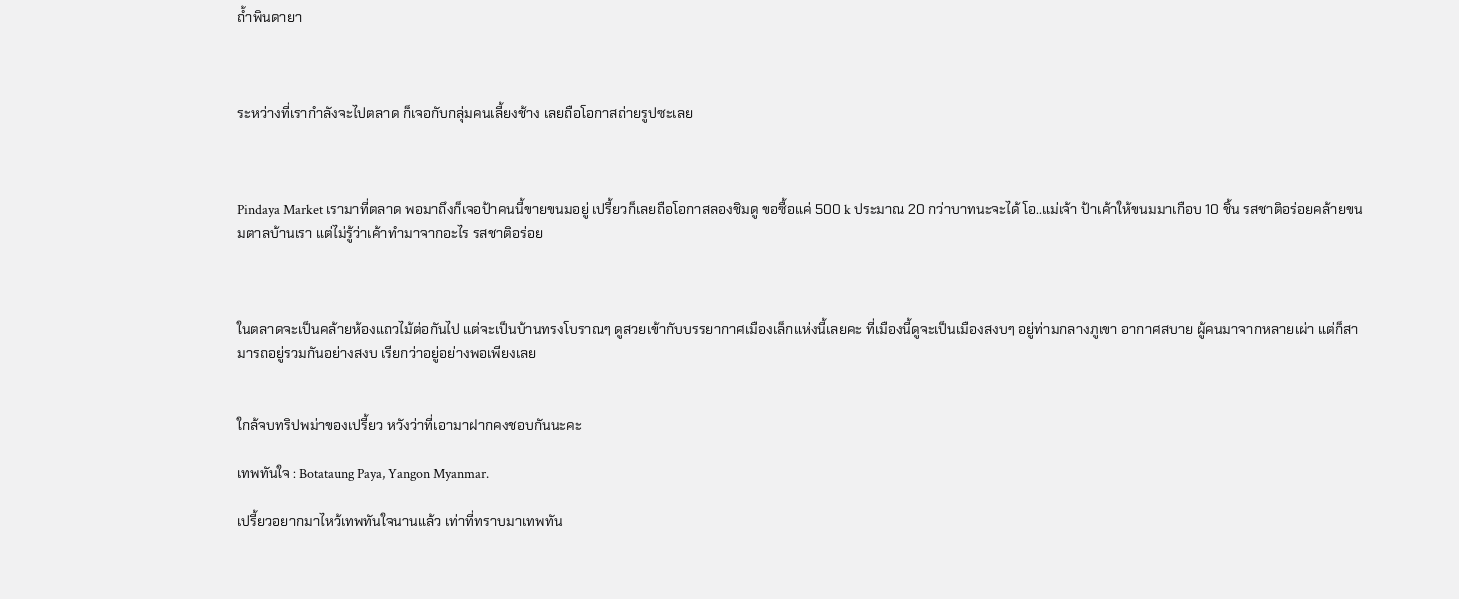ถ้ำพินดายา



ระหว่างที่เรากำลังจะไปตลาด ก็เจอกับกลุ่มคนเลี้ยงช้าง เลยถือโอกาสถ่ายรูปซะเลย



Pindaya Market เรามาที่ตลาด พอมาถึงก็เจอป้าคนนี้ขายขนมอยู่ เปรี้ยวก็เลยถือโอกาสลองชิมดู ขอซื้อแค่ 500 k ประมาณ 20 กว่าบาทนะจะได้ โอ..แม่เจ้า ป้าเค้าให้ขนมมาเกือบ 10 ชิ้น รสชาติอร่อยคล้ายขนมตาลบ้านเรา แต่ไม่รู้ว่าเค้าทำมาจากอะไร รสชาติอร่อย



ในตลาดจะเป็นคล้ายห้องแถวไม้ต่อกันไป แต่จะเป็นบ้านทรงโบราณๆ ดูสวยเข้ากับบรรยากาศเมืองเล็กแห่งนี้เลยคะ ที่เมืองนี้ดูจะเป็นเมืองสงบๆ อยู่ท่ามกลางภูเขา อากาศสบาย ผู้คนมาจากหลายเผ่า แต่ก็สามารถอยู่รวมกันอย่างสงบ เรียกว่าอยู่อย่างพอเพียงเลย


ใกล้จบทริปพม่าของเปรี้ยว หวังว่าที่เอามาฝากคงชอบกันนะคะ

เทพทันใจ : Botataung Paya, Yangon Myanmar.

เปรี้ยวอยากมาไหว้เทพทันใจนานแล้ว เท่าที่ทราบมาเทพทัน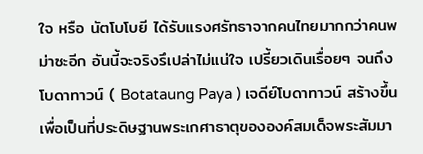ใจ หรือ นัตโบโบยี ได้รับแรงศรัทธาจากคนไทยมากกว่าคนพม่าซะอีก อันนี้จะจริงรึเปล่าไม่แน่ใจ เปรี้ยวเดินเรื่อยๆ จนถึงโบดาทาวน์ ( Botataung Paya ) เจดีย์โบดาทาวน์ สร้างขึ้นเพื่อเป็นที่ประดิษฐานพระเกศาธาตุขององค์สมเด็จพระสัมมา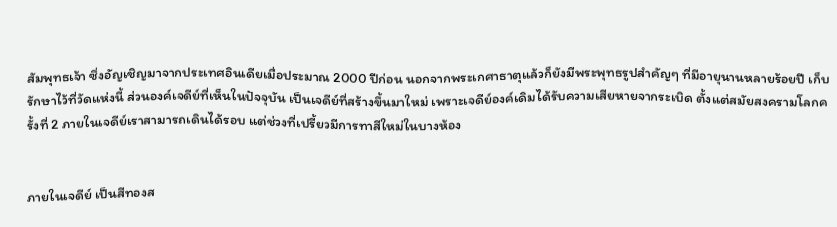สัมพุทธเจ้า ซึ่งอัญเชิญมาจากประเทศอินเดียเมื่อประมาณ 2000 ปีก่อน นอกจากพระเกศาธาตุแล้วก็ยังมีพระพุทธรูปสำคัญๆ ที่มีอายุนานหลายร้อยปี เก็บรักษาไว้ที่วัดแห่งนี้ ส่วนองค์เจดีย์ที่เห็นในปัจจุบัน เป็นเจดีย์ที่สร้างขึ้นมาใหม่ เพราะเจดีย์องค์เดิมได้รับความเสียหายจากระเบิด ตั้งแต่สมัยสงครามโลกครั้งที่ 2 ภายในเจดีย์เราสามารถเดินได้รอบ แต่ช่วงที่เปรี้ยวมีการทาสีใหม่ในบางห้อง


ภายในเจดีย์ เป็นสีทองส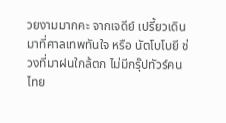วยงามมากคะ จากเจดีย์ เปรี้ยวเดินมาที่ศาลเทพทันใจ หรือ นัตโบโบยี ช่วงที่มาฝนใกล้ตก ไม่มีกรุ๊ปทัวร์คนไทย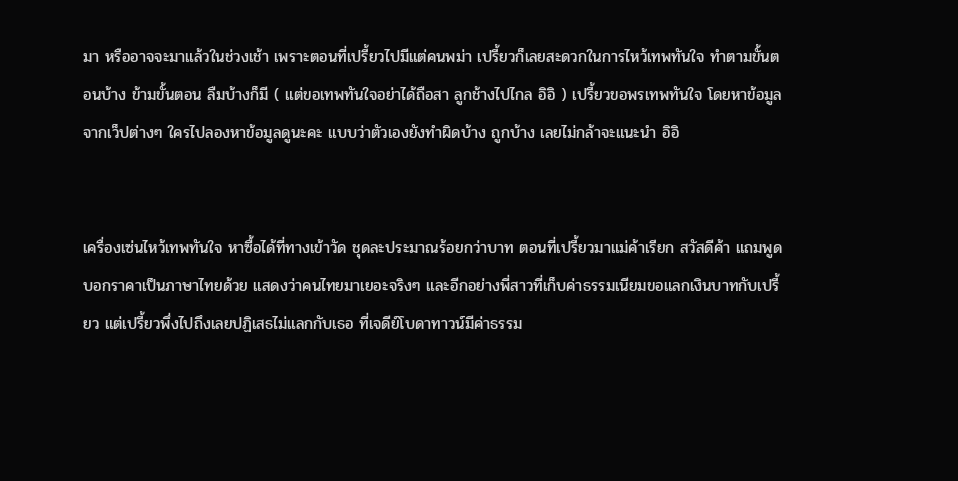มา หรืออาจจะมาแล้วในช่วงเช้า เพราะตอนที่เปรี้ยวไปมีแต่คนพม่า เปรี้ยวก็เลยสะดวกในการไหว้เทพทันใจ ทำตามขั้นตอนบ้าง ข้ามขั้นตอน ลืมบ้างก็มี ( แต่ขอเทพทันใจอย่าได้ถือสา ลูกช้างไปไกล อิอิ ) เปรี้ยวขอพรเทพทันใจ โดยหาข้อมูลจากเว็ปต่างๆ ใครไปลองหาข้อมูลดูนะคะ แบบว่าตัวเองยังทำผิดบ้าง ถูกบ้าง เลยไม่กล้าจะแนะนำ อิอิ


เครื่องเซ่นไหว้เทพทันใจ หาซื้อได้ที่ทางเข้าวัด ชุดละประมาณร้อยกว่าบาท ตอนที่เปรี้ยวมาแม่ค้าเรียก สวัสดีค้า แถมพูดบอกราคาเป็นภาษาไทยด้วย แสดงว่าคนไทยมาเยอะจริงๆ และอีกอย่างพี่สาวที่เก็บค่าธรรมเนียมขอแลกเงินบาทกับเปรี้ยว แต่เปรี้ยวพึ่งไปถึงเลยปฏิเสธไม่แลกกับเธอ ที่เจดีย์โบดาทาวน์มีค่าธรรม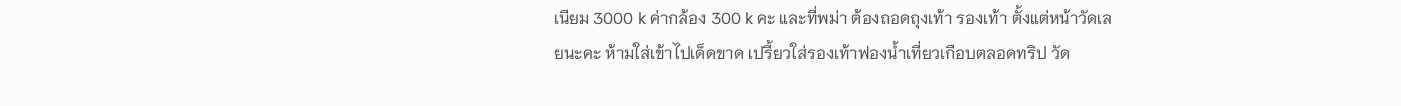เนียม 3000 k ค่ากล้อง 300 k คะ และที่พม่า ต้องถอดถุงเท้า รองเท้า ตั้งแต่หน้าวัดเลยนะคะ ห้ามใส่เข้าไปเด็ดขาด เปรี้ยวใส่รองเท้าฟองน้ำเที่ยวเกือบตลอดทริป วัด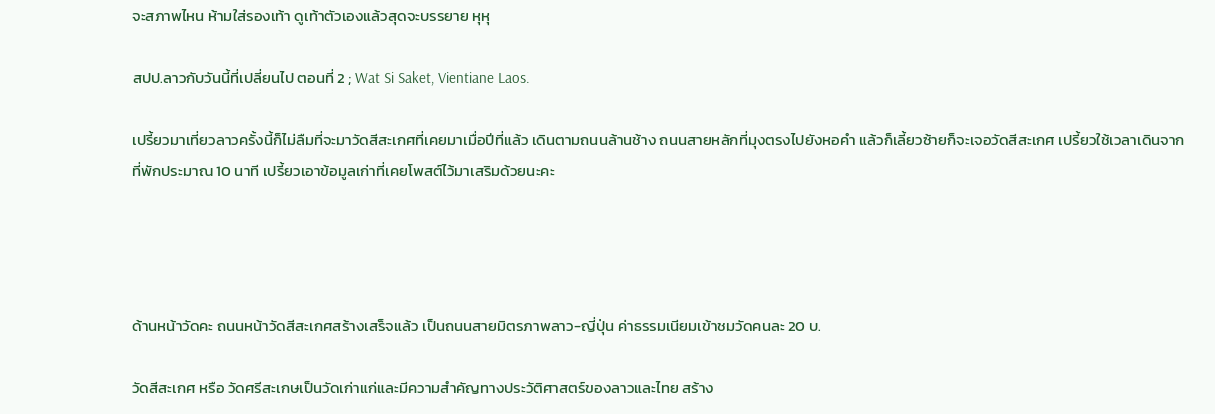จะสภาพไหน ห้ามใส่รองเท้า ดูเท้าตัวเองแล้วสุดจะบรรยาย หุหุ

สปป.ลาวกับวันนี้ที่เปลี่ยนไป ตอนที่ 2 ; Wat Si Saket, Vientiane Laos.

เปรี้ยวมาเที่ยวลาวครั้งนี้ก็ไม่ลืมที่จะมาวัดสีสะเกศที่เคยมาเมื่อปีที่แล้ว เดินตามถนนล้านช้าง ถนนสายหลักที่มุงตรงไปยังหอคำ แล้วก็เลี้ยวซ้ายก็จะเจอวัดสีสะเกศ เปรี้ยวใช้เวลาเดินจากที่พักประมาณ 10 นาที เปรี้ยวเอาข้อมูลเก่าที่เคยโพสต์ไว้มาเสริมด้วยนะคะ




ด้านหน้าวัดคะ ถนนหน้าวัดสีสะเกศสร้างเสร็จแล้ว เป็นถนนสายมิตรภาพลาว-ญี่ปุ่น ค่าธรรมเนียมเข้าชมวัดคนละ 20 บ.

วัดสีสะเกศ หรือ วัดศรีสะเกษเป็นวัดเก่าแก่และมีความสำคัญทางประวัติศาสตร์ของลาวและไทย สร้าง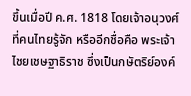ขึ้นเมื่อปี ค.ศ. 1818 โดยเจ้าอนุวงศ์ ที่คนไทยรู้จัก หรืออีกชื่อคือ พระเจ้าไชยเชษฐาธิราช ซึ่งเป็นกษัตริย์องค์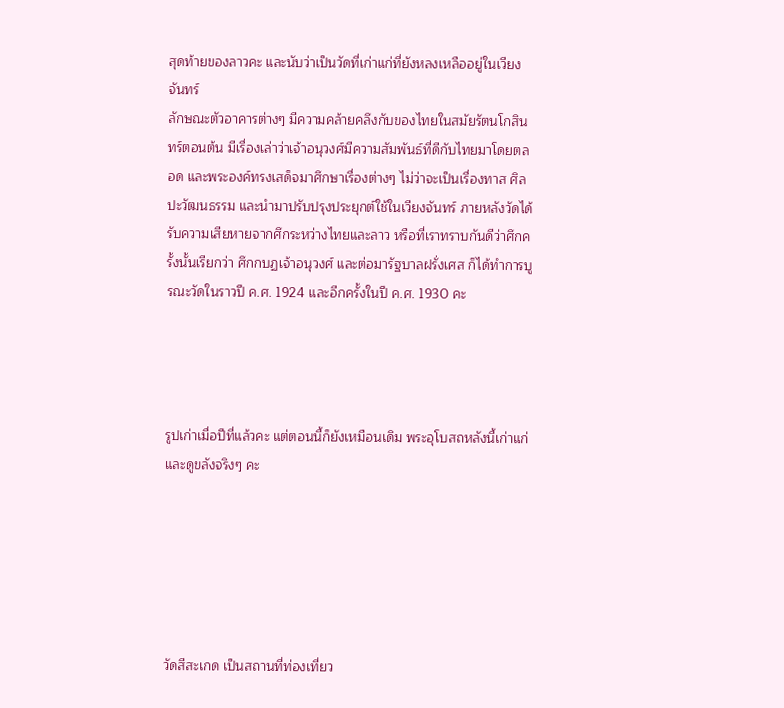สุดท้ายของลาวคะ และนับว่าเป็นวัดที่เก่าแก่ที่ยังหลงเหลืออยู่ในเวียงจันทร์
ลักษณะตัวอาคารต่างๆ มีความคล้ายคลึงกับของไทยในสมัยรัตนโกสินทร์ตอนต้น มีเรื่องเล่าว่าเจ้าอนุวงศ์มีความสัมพันธ์ที่ดีกับไทยมาโดยตลอด และพระองค์ทรงเสด็จมาศึกษาเรื่องต่างๆ ไม่ว่าจะเป็นเรื่องทาส ศิลปะวัฒนธรรม และนำมาปรับปรุงประยุกต์ใช้ในเวียงจันทร์ ภายหลังวัดได้รับความเสียหายจากศึกระหว่างไทยและลาว หรือที่เราทราบกันดีว่าศึกครั้งนั้นเรียกว่า ศึกกบฏเจ้าอนุวงศ์ และต่อมารัฐบาลฝรั่งเศส ก็ได้ทำการบูรณะวัดในราวปี ค.ศ. 1924 และอีกครั้งในปี ค.ศ. 1930 คะ




รูปเก่าเมื่อปีที่แล้วคะ แต่ตอนนี้ก็ยังเหมือนเดิม พระอุโบสถหลังนี้เก่าแก่และดูขลังจริงๆ คะ






วัดสีสะเกด เป็นสถานที่ท่องเที่ยว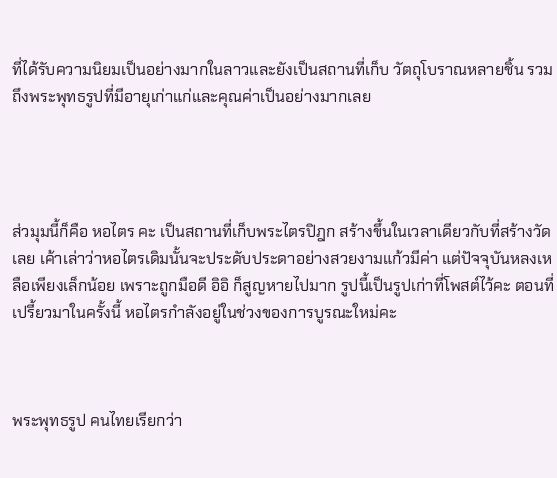ที่ได้รับความนิยมเป็นอย่างมากในลาวและยังเป็นสถานที่เก็บ วัตถุโบราณหลายชิ้น รวมถึงพระพุทธรูปที่มีอายุเก่าแก่และคุณค่าเป็นอย่างมากเลย




ส่วมุมนี้ก็คือ หอไตร คะ เป็นสถานที่เก็บพระไตรปิฎก สร้างขึ้นในเวลาเดียวกับที่สร้างวัดเลย เค้าเล่าว่าหอไตรเดิมนั้นจะประดับประดาอย่างสวยงามแก้วมีค่า แต่ปัจจุบันหลงเหลือเพียงเล็กน้อย เพราะถูกมือดี อิอิ ก็สูญหายไปมาก รูปนี้เป็นรูปเก่าที่โพสต์ไว้คะ ตอนที่เปรี้ยวมาในครั้งนี้ หอไตรกำลังอยู่ในช่วงของการบูรณะใหม่คะ



พระพุทธรูป คนไทยเรียกว่า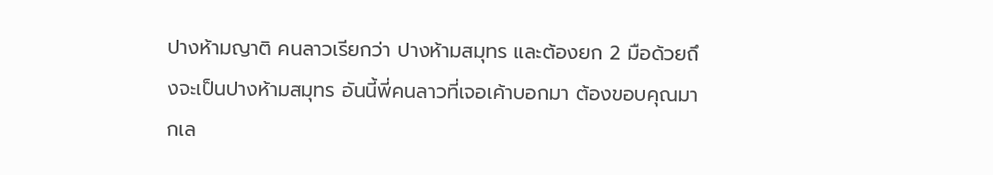ปางห้ามญาติ คนลาวเรียกว่า ปางห้ามสมุทร และต้องยก 2 มือด้วยถึงจะเป็นปางห้ามสมุทร อันนี้พี่คนลาวที่เจอเค้าบอกมา ต้องขอบคุณมากเล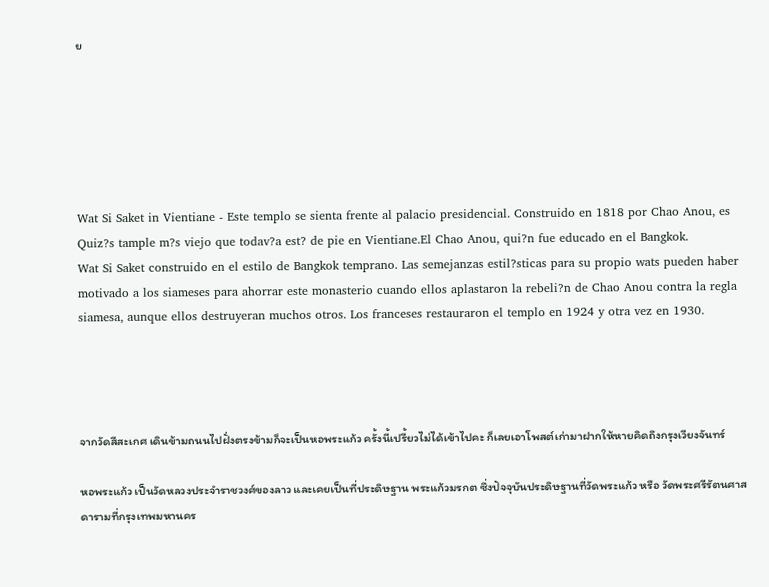ย






Wat Si Saket in Vientiane - Este templo se sienta frente al palacio presidencial. Construido en 1818 por Chao Anou, es Quiz?s tample m?s viejo que todav?a est? de pie en Vientiane.El Chao Anou, qui?n fue educado en el Bangkok.
Wat Si Saket construido en el estilo de Bangkok temprano. Las semejanzas estil?sticas para su propio wats pueden haber motivado a los siameses para ahorrar este monasterio cuando ellos aplastaron la rebeli?n de Chao Anou contra la regla siamesa, aunque ellos destruyeran muchos otros. Los franceses restauraron el templo en 1924 y otra vez en 1930.




จากวัดสีสะเกศ เดินข้ามถนนไปฝั่งตรงข้ามก็จะเป็นหอพระแก้ว ครั้งนี้เปรี้ยวไม่ได้เข้าไปคะ ก็เลยเอาโพสต์เก่ามาฝากให้หายคิดถึงกรุงเวียงจันทร์

หอพระแก้ว เป็นวัดหลวงประจำราชวงศ์ของลาว และเคยเป็นที่ประดิษฐาน พระแก้วมรกต ซึ่งปัจจุบันประดิษฐานที่วัดพระแก้ว หรือ วัดพระศรีรัตนศาสดารามที่กรุงเทพมหานคร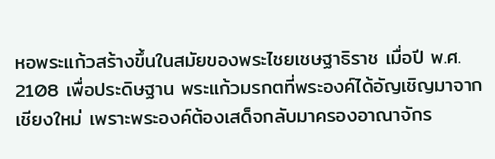หอพระแก้วสร้างขึ้นในสมัยของพระไชยเชษฐาธิราช เมื่อปี พ.ศ. 2108 เพื่อประดิษฐาน พระแก้วมรกตที่พระองค์ได้อัญเชิญมาจากเชียงใหม่ เพราะพระองค์ต้องเสด็จกลับมาครองอาณาจักร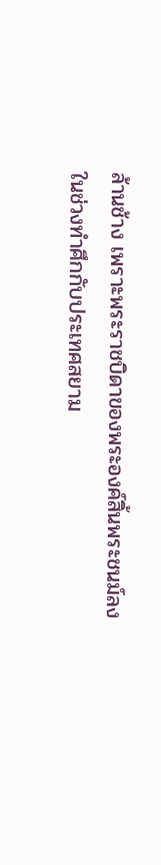ล้านช้าง เพราะพระราชบิดาของพระองค์สิ้นพระชนม์ลง ในช่วงทำศึกกับประเทศสยาม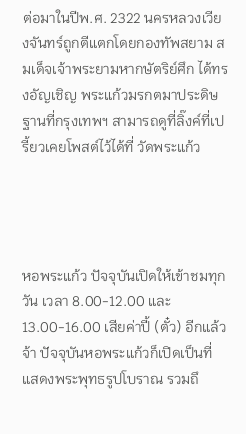ต่อมาในปีพ.ศ. 2322 นครหลวงเวียงจันทร์ถูกตีแตกโดยกองทัพสยาม สมเด็จเจ้าพระยามหากษัตริย์ศึก ได้ทรงอัญเชิญ พระแก้วมรกตมาประดิษฐานที่กรุงเทพฯ สามารถดูที่ลิ๊งค์ที่เปรี้ยวเคยโพสต์ไว้ได้ที่ วัดพระแก้ว




หอพระแก้ว ปัจจุบันเปิดให้เข้าชมทุกวัน เวลา 8.00-12.00 และ 13.00-16.00 เสียค่าปี้ (ตั๋ว) อีกแล้วจ้า ปัจจุบันหอพระแก้วก็เปิดเป็นที่แสดงพระพุทธรูปโบราณ รวมถึ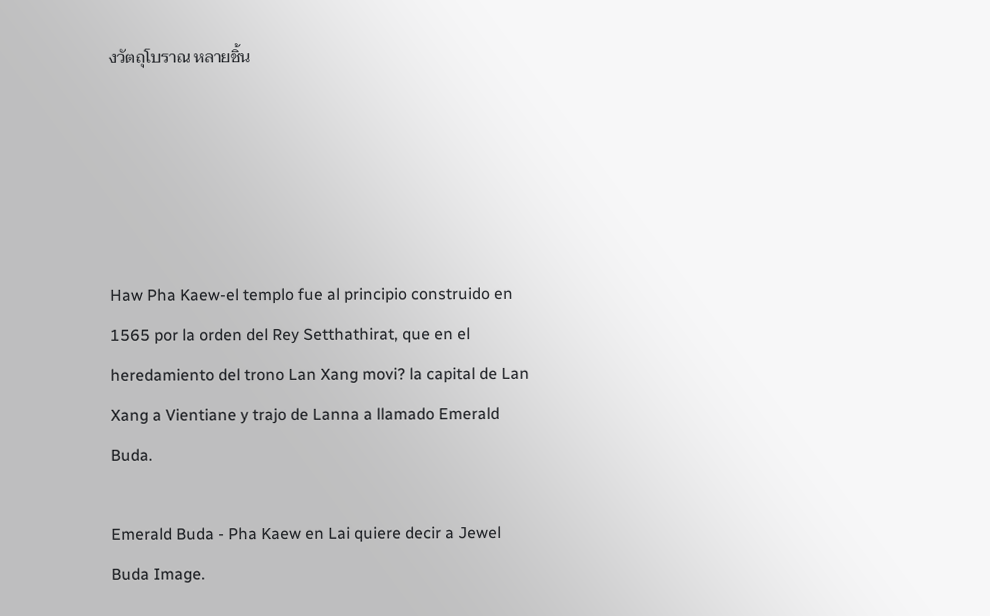งวัตถุโบราณ หลายชิ้น





Haw Pha Kaew-el templo fue al principio construido en 1565 por la orden del Rey Setthathirat, que en el heredamiento del trono Lan Xang movi? la capital de Lan Xang a Vientiane y trajo de Lanna a llamado Emerald Buda.

Emerald Buda - Pha Kaew en Lai quiere decir a Jewel Buda Image.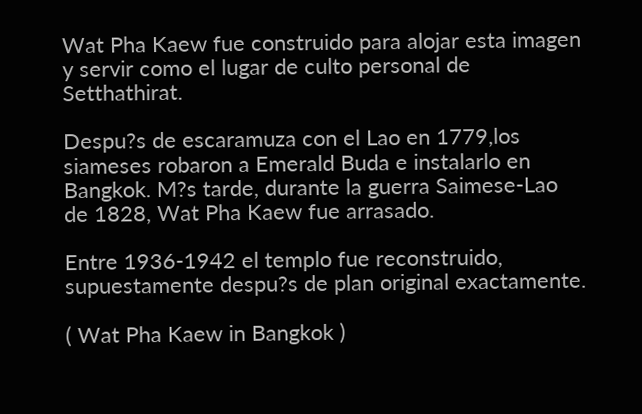Wat Pha Kaew fue construido para alojar esta imagen y servir como el lugar de culto personal de Setthathirat.

Despu?s de escaramuza con el Lao en 1779,los siameses robaron a Emerald Buda e instalarlo en Bangkok. M?s tarde, durante la guerra Saimese-Lao de 1828, Wat Pha Kaew fue arrasado.

Entre 1936-1942 el templo fue reconstruido, supuestamente despu?s de plan original exactamente.

( Wat Pha Kaew in Bangkok )